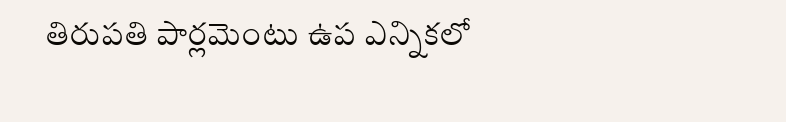తిరుపతి పార్లమెంటు ఉప ఎన్నికలో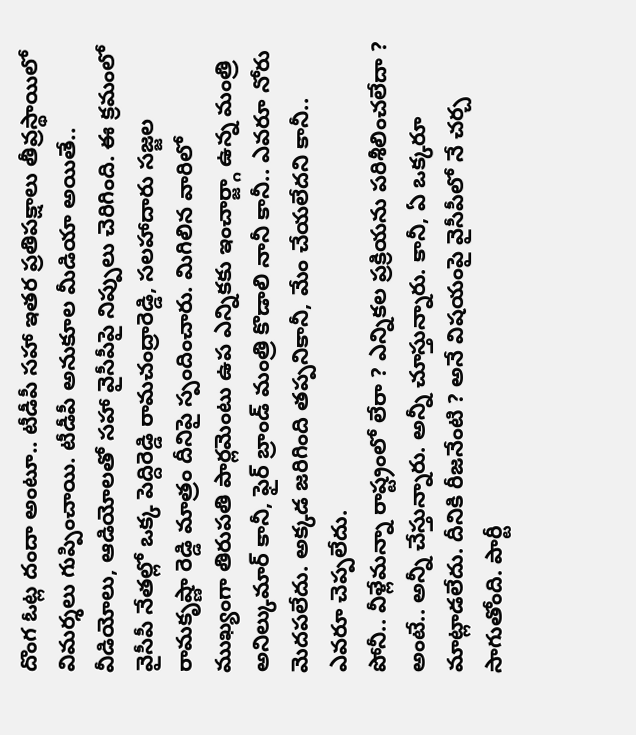దొంగ ఓట్ల దందా అంటూ.. టీడీపీ సహా ఇతర ప్రతిపక్షాలు తీవ్రస్థాయిలో విమర్శలు గుప్పించాయి. టీడీపీ అనుకూల మీడియా అయితే.. వీడియోలు, ఆడియోలతో సహా వైసీపీపై నిప్పులు చెరిగింది. ఈ క్రమంలో వైసీపీ నేతల్లో ఒక్క పెద్దిరెడ్డి రామచంద్రారెడ్డి, సలహాదారు సజ్జల రామకృష్ణా రెడ్డి మాత్రం దీనిపై స్పందించారు. మిగిలిన వారిలో ముఖ్యంగా తిరుపతి పార్లమెంటు ఉప ఎన్నికకు ఇంచార్జ్గా ఉన్న మంత్రి అనిల్కుమార్ కానీ, ఫైర్ బ్రాండ్ మంత్రి కొడాలి నానీ కానీ.. ఎవరూ నోరు మెదపలేదు. అక్కడ జరిగింది తప్పనికానీ, మేం చేయలేదని కానీ.. ఎవరూ చెప్పలేదు.
పోనీ.. వీళ్లేమన్నా రాష్ట్రంలో లేరా ? ఎన్నికల ప్రక్రియను పరిశీలించలేదా ? అంటే.. అన్నీ చేస్తున్నారు. అన్నీ చూస్తున్నారు. కానీ, ఏ ఒక్కరూ మాట్లాడలేదు. దీనికి రీజనేంటి ? అనే విషయంపై వైసీపీలో నే చర్చ సాగుతోంది. పార్టీ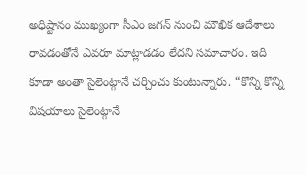అధిష్టానం ముఖ్యంగా సీఎం జగన్ నుంచి మౌఖిక ఆదేశాలు రావడంతోనే ఎవరూ మాట్లాడడం లేదని సమాచారం. ఇది కూడా అంతా సైలెంట్గానే చర్చించు కుంటున్నారు. “కొన్ని కొన్ని విషయాలు సైలెంట్గానే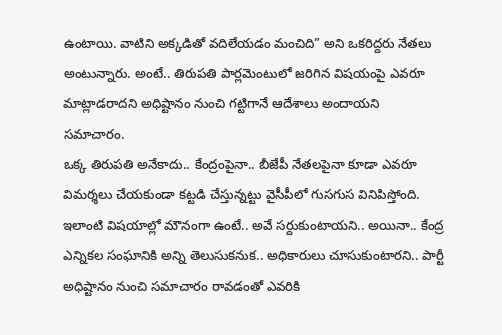ఉంటాయి. వాటిని అక్కడితో వదిలేయడం మంచిది” అని ఒకరిద్దరు నేతలు అంటున్నారు. అంటే.. తిరుపతి పార్లమెంటులో జరిగిన విషయంపై ఎవరూ మాట్లాడరాదని అధిష్టానం నుంచి గట్టిగానే ఆదేశాలు అందాయని సమాచారం.
ఒక్క తిరుపతి అనేకాదు.. కేంద్రంపైనా.. బీజేపీ నేతలపైనా కూడా ఎవరూ విమర్శలు చేయకుండా కట్టడి చేస్తున్నట్టు వైసీపీలో గుసగుస వినిపిస్తోంది. ఇలాంటి విషయాల్లో మౌనంగా ఉంటే.. అవే సర్దుకుంటాయని.. అయినా.. కేంద్ర ఎన్నికల సంఘానికి అన్ని తెలుసుకనుక.. అధికారులు చూసుకుంటారని.. పార్టీ అధిష్టానం నుంచి సమాచారం రావడంతో ఎవరికి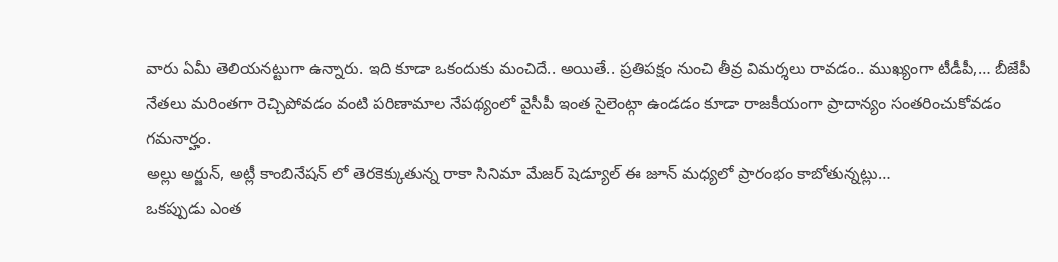వారు ఏమీ తెలియనట్టుగా ఉన్నారు. ఇది కూడా ఒకందుకు మంచిదే.. అయితే.. ప్రతిపక్షం నుంచి తీవ్ర విమర్శలు రావడం.. ముఖ్యంగా టీడీపీ,… బీజేపీ నేతలు మరింతగా రెచ్చిపోవడం వంటి పరిణామాల నేపథ్యంలో వైసీపీ ఇంత సైలెంట్గా ఉండడం కూడా రాజకీయంగా ప్రాదాన్యం సంతరించుకోవడం గమనార్హం.
అల్లు అర్జున్, అట్లీ కాంబినేషన్ లో తెరకెక్కుతున్న రాకా సినిమా మేజర్ షెడ్యూల్ ఈ జూన్ మధ్యలో ప్రారంభం కాబోతున్నట్లు…
ఒకప్పుడు ఎంత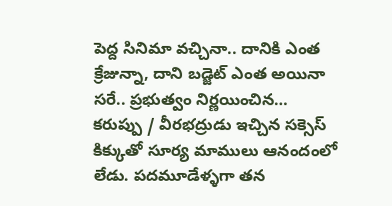పెద్ద సినిమా వచ్చినా.. దానికి ఎంత క్రేజున్నా, దాని బడ్జెట్ ఎంత అయినా సరే.. ప్రభుత్వం నిర్ణయించిన…
కరుప్పు / వీరభద్రుడు ఇచ్చిన సక్సెస్ కిక్కుతో సూర్య మాములు ఆనందంలో లేడు. పదమూడేళ్ళగా తన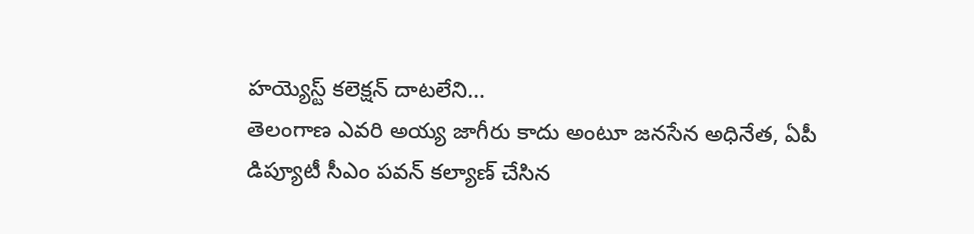హయ్యెస్ట్ కలెక్షన్ దాటలేని…
తెలంగాణ ఎవరి అయ్య జాగీరు కాదు అంటూ జనసేన అధినేత, ఏపీ డిప్యూటీ సీఎం పవన్ కల్యాణ్ చేసిన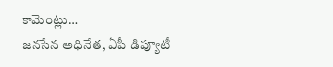కామెంట్లు…
జనసేన అధినేత, ఏపీ డిప్యూటీ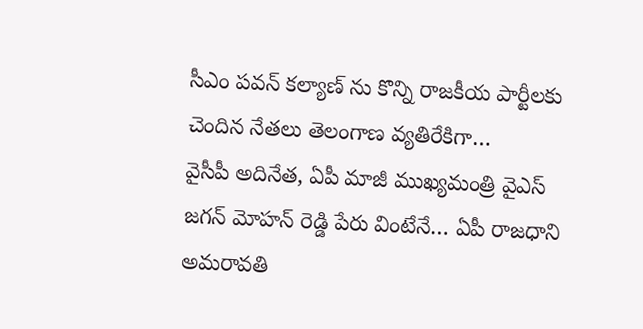సీఎం పవన్ కల్యాణ్ ను కొన్ని రాజకీయ పార్టీలకు చెందిన నేతలు తెలంగాణ వ్యతిరేకిగా…
వైసీపీ అదినేత, ఏపీ మాజీ ముఖ్యమంత్రి వైఎస్ జగన్ మోహన్ రెడ్డి పేరు వింటేనే… ఏపీ రాజధాని అమరావతి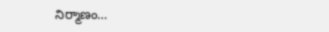నిర్మాణం…